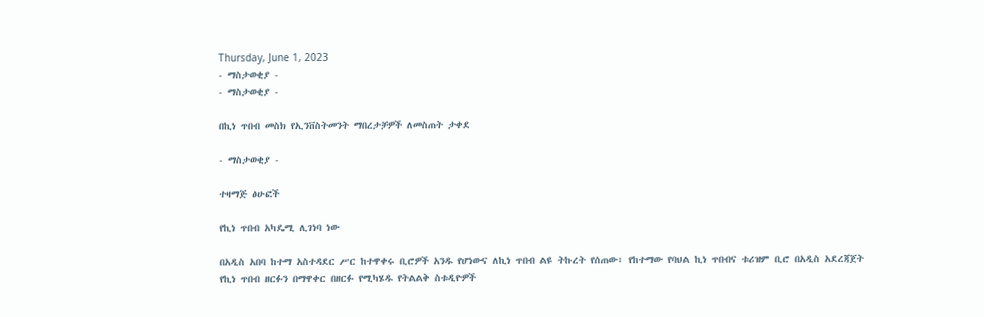Thursday, June 1, 2023
- ማስታወቂያ -
- ማስታወቂያ -

በኪነ ጥበብ መስክ የኢንቨስትመንት ማበረታቻዎች ለመስጠት ታቀደ

- ማስታወቂያ -

ተዛማጅ ፅሁፎች

የኪነ ጥበብ አካዴሚ ሊገነባ ነው

በአዲስ አበባ ከተማ አስተዳደር ሥር ከተዋቀሩ ቢሮዎች አንዱ የሆነውና ለኪነ ጥበብ ልዩ ትኩረት የሰጠው፣ የከተማው የባህል ኪነ ጥበብና ቱሪዝም ቢሮ በአዲስ አደረጃጀት የኪነ ጥበብ ዘርፉን በማዋቀር በዘርፉ የሚካሄዱ የትልልቅ ስቱዲዮዎች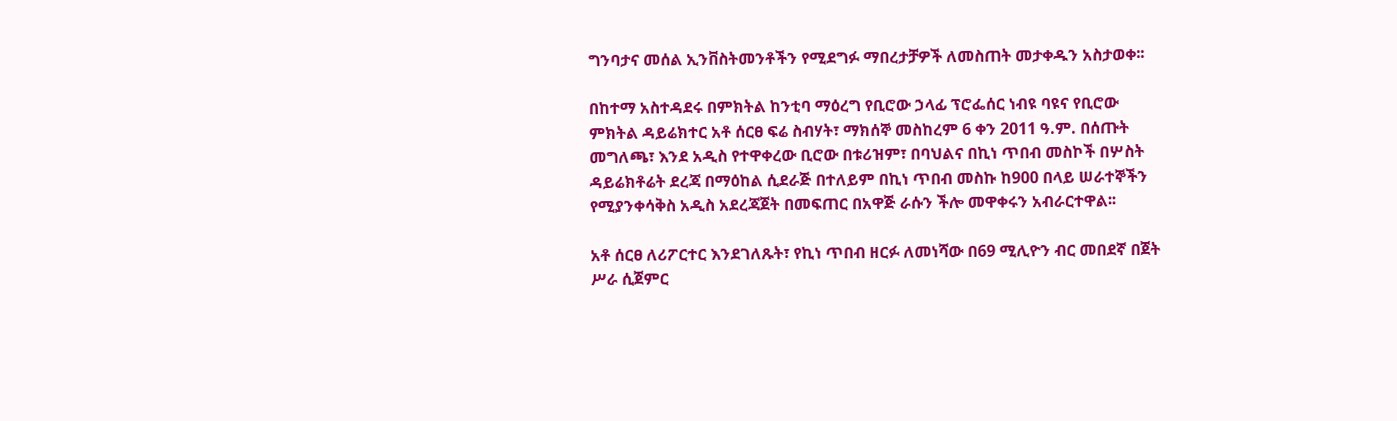ግንባታና መሰል ኢንቨስትመንቶችን የሚደግፉ ማበረታቻዎች ለመስጠት መታቀዱን አስታወቀ፡፡

በከተማ አስተዳደሩ በምክትል ከንቲባ ማዕረግ የቢሮው ኃላፊ ፕሮፌሰር ነብዩ ባዩና የቢሮው ምክትል ዳይሬክተር አቶ ሰርፀ ፍሬ ስብሃት፣ ማክሰኞ መስከረም 6 ቀን 2011 ዓ.ም. በሰጡት መግለጫ፣ እንደ አዲስ የተዋቀረው ቢሮው በቱሪዝም፣ በባህልና በኪነ ጥበብ መስኮች በሦስት ዳይሬክቶሬት ደረጃ በማዕከል ሲደራጅ በተለይም በኪነ ጥበብ መስኩ ከ900 በላይ ሠራተኞችን የሚያንቀሳቅስ አዲስ አደረጃጀት በመፍጠር በአዋጅ ራሱን ችሎ መዋቀሩን አብራርተዋል፡፡

አቶ ሰርፀ ለሪፖርተር እንደገለጹት፣ የኪነ ጥበብ ዘርፉ ለመነሻው በ69 ሚሊዮን ብር መበደኛ በጀት ሥራ ሲጀምር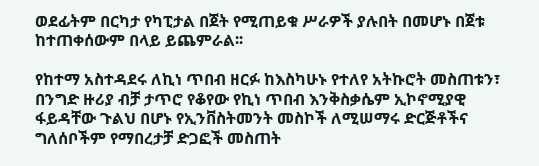ወደፊትም በርካታ የካፒታል በጀት የሚጠይቁ ሥራዎች ያሉበት በመሆኑ በጀቱ ከተጠቀሰውም በላይ ይጨምራል፡፡

የከተማ አስተዳደሩ ለኪነ ጥበብ ዘርፉ ከእስካሁኑ የተለየ አትኩሮት መስጠቱን፣ በንግድ ዙሪያ ብቻ ታጥሮ የቆየው የኪነ ጥበብ እንቅስቃሴም ኢኮኖሚያዊ ፋይዳቸው ጉልህ በሆኑ የኢንቨስትመንት መስኮች ለሚሠማሩ ድርጅቶችና ግለሰቦችም የማበረታቻ ድጋፎች መስጠት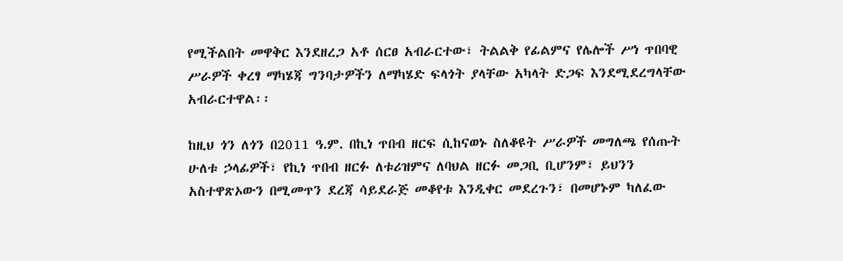የሚችልበት መዋቅር እንደዘረጋ አቶ ሰርፀ አብራርተው፣ ትልልቅ የፊልምና የሌሎች ሥነ ጥበባዊ ሥራዎች ቀረፃ ማካሄጃ ግንባታዎችን ለማካሄድ ፍላጎት ያላቸው አካላት ድጋፍ እንደሚደረግላቸው አብራርተዋል፡፡

ከዚህ ጎን ለጎን በ2011 ዓ.ም. በኪነ ጥበብ ዘርፍ ሲከናወኑ ስለቆዩት ሥራዎች መግለጫ የሰጡት ሁለቱ ኃላፊዎች፣ የኪነ ጥበብ ዘርፉ ለቱሪዝምና ለባህል ዘርፉ መጋቢ ቢሆንም፣ ይህንን አስተዋጽኦውን በሚመጥን ደረጃ ሳይደራጅ መቆየቱ እንዲቀር መደረጉን፣ በመሆኑም ካለፈው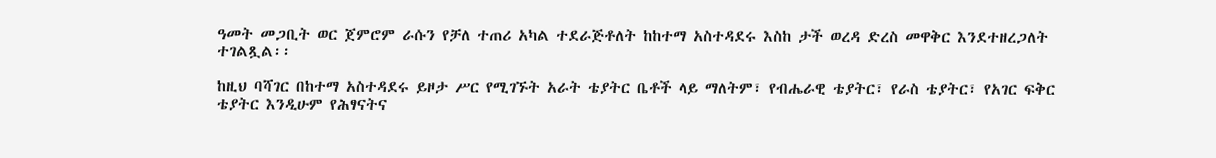ዓመት መጋቢት ወር ጀምሮም ራሱን የቻለ ተጠሪ አካል ተደራጅቶለት ከከተማ አስተዳደሩ እስከ ታች ወረዳ ድረስ መዋቅር እንደተዘረጋለት ተገልጿል፡፡

ከዚህ ባሻገር በከተማ አስተዳደሩ ይዞታ ሥር የሚገኙት አራት ቴያትር ቤቶች ላይ ማለትም፣ የብሔራዊ ቴያትር፣ የራስ ቴያትር፣ የአገር ፍቅር ቴያትር እንዲሁም የሕፃናትና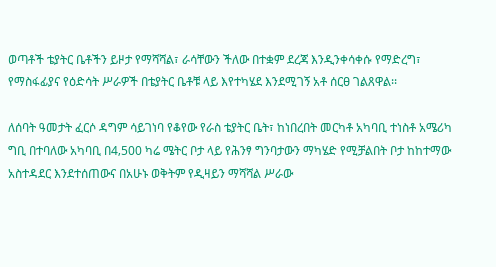ወጣቶች ቴያትር ቤቶችን ይዞታ የማሻሻል፣ ራሳቸውን ችለው በተቋም ደረጃ እንዲንቀሳቀሱ የማድረግ፣ የማስፋፊያና የዕድሳት ሥራዎች በቴያትር ቤቶቹ ላይ እየተካሄደ እንደሚገኝ አቶ ሰርፀ ገልጸዋል፡፡

ለሰባት ዓመታት ፈርሶ ዳግም ሳይገነባ የቆየው የራስ ቴያትር ቤት፣ ከነበረበት መርካቶ አካባቢ ተነስቶ አሜሪካ ግቢ በተባለው አካባቢ በ4‚500 ካሬ ሜትር ቦታ ላይ የሕንፃ ግንባታውን ማካሄድ የሚቻልበት ቦታ ከከተማው አስተዳደር እንደተሰጠውና በአሁኑ ወቅትም የዲዛይን ማሻሻል ሥራው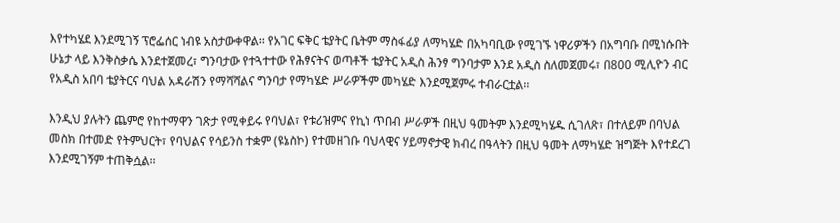እየተካሄደ እንደሚገኝ ፕሮፌሰር ነብዩ አስታውቀዋል፡፡ የአገር ፍቅር ቴያትር ቤትም ማስፋፊያ ለማካሄድ በአካባቢው የሚገኙ ነዋሪዎችን በአግባቡ በሚነሱበት ሁኔታ ላይ እንቅስቃሴ እንደተጀመረ፣ ግንባታው የተጓተተው የሕፃናትና ወጣቶች ቴያትር አዲስ ሕንፃ ግንባታም እንደ አዲስ ስለመጀመሩ፣ በ800 ሚሊዮን ብር የአዲስ አበባ ቴያትርና ባህል አዳራሽን የማሻሻልና ግንባታ የማካሄድ ሥራዎችም መካሄድ እንደሚጀምሩ ተብራርቷል፡፡

እንዲህ ያሉትን ጨምሮ የከተማዋን ገጽታ የሚቀይሩ የባህል፣ የቱሪዝምና የኪነ ጥበብ ሥራዎች በዚህ ዓመትም እንደሚካሄዱ ሲገለጽ፣ በተለይም በባህል መስክ በተመድ የትምህርት፣ የባህልና የሳይንስ ተቋም (ዩኔስኮ) የተመዘገቡ ባህላዊና ሃይማኖታዊ ክብረ በዓላትን በዚህ ዓመት ለማካሄድ ዝግጅት እየተደረገ እንደሚገኝም ተጠቅሷል፡፡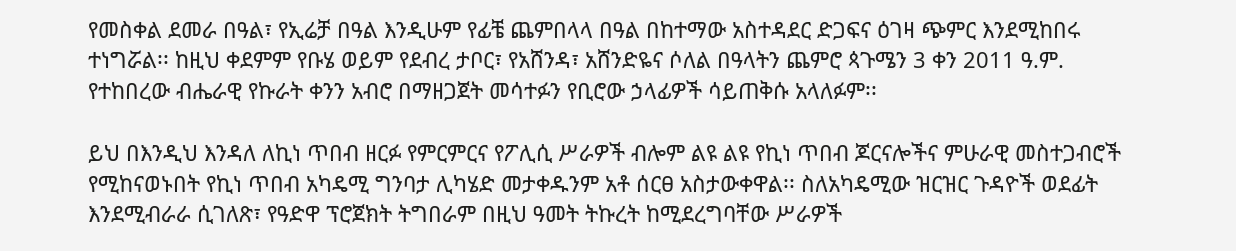የመስቀል ደመራ በዓል፣ የኢሬቻ በዓል እንዲሁም የፊቼ ጨምበላላ በዓል በከተማው አስተዳደር ድጋፍና ዕገዛ ጭምር እንደሚከበሩ ተነግሯል፡፡ ከዚህ ቀደምም የቡሄ ወይም የደብረ ታቦር፣ የአሸንዳ፣ አሸንድዬና ሶለል በዓላትን ጨምሮ ጳጉሜን 3 ቀን 2011 ዓ.ም. የተከበረው ብሔራዊ የኩራት ቀንን አብሮ በማዘጋጀት መሳተፉን የቢሮው ኃላፊዎች ሳይጠቅሱ አላለፉም፡፡

ይህ በእንዲህ እንዳለ ለኪነ ጥበብ ዘርፉ የምርምርና የፖሊሲ ሥራዎች ብሎም ልዩ ልዩ የኪነ ጥበብ ጆርናሎችና ምሁራዊ መስተጋብሮች የሚከናወኑበት የኪነ ጥበብ አካዴሚ ግንባታ ሊካሄድ መታቀዱንም አቶ ሰርፀ አስታውቀዋል፡፡ ስለአካዴሚው ዝርዝር ጉዳዮች ወደፊት እንደሚብራራ ሲገለጽ፣ የዓድዋ ፕሮጀክት ትግበራም በዚህ ዓመት ትኩረት ከሚደረግባቸው ሥራዎች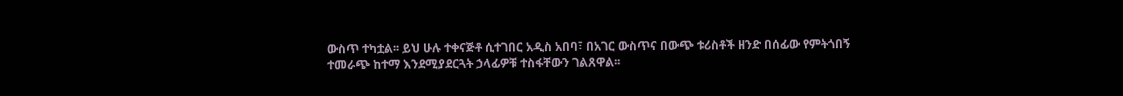ውስጥ ተካቷል፡፡ ይህ ሁሉ ተቀናጅቶ ሲተገበር አዲስ አበባ፣ በአገር ውስጥና በውጭ ቱሪስቶች ዘንድ በሰፊው የምትጎበኝ ተመራጭ ከተማ እንደሚያደርጓት ኃላፊዎቹ ተስፋቸውን ገልጸዋል፡፡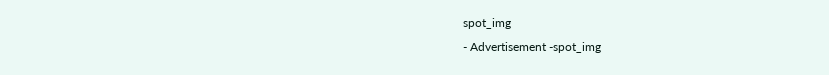spot_img
- Advertisement -spot_img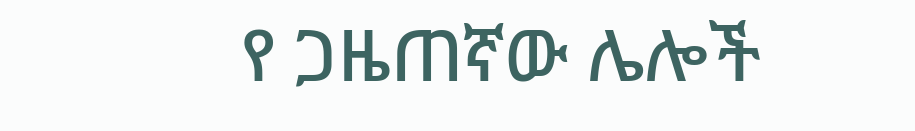የ ጋዜጠኛው ሌሎች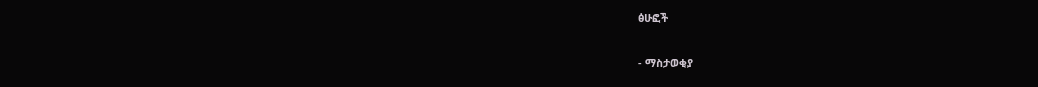ፅሁፎች

- ማስታወቂያ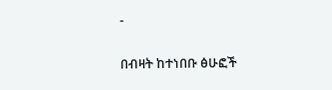-

በብዛት ከተነበቡ ፅሁፎች